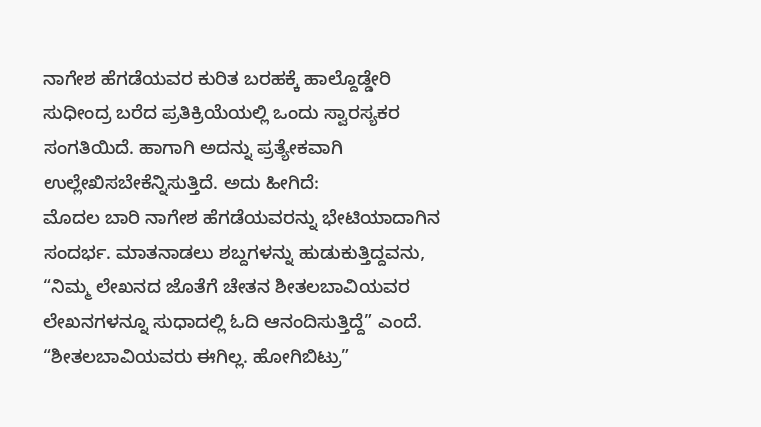ನಾಗೇಶ ಹೆಗಡೆಯವರ ಕುರಿತ ಬರಹಕ್ಕೆ ಹಾಲ್ದೊಡ್ಡೇರಿ ಸುಧೀಂದ್ರ ಬರೆದ ಪ್ರತಿಕ್ರಿಯೆಯಲ್ಲಿ ಒಂದು ಸ್ವಾರಸ್ಯಕರ ಸಂಗತಿಯಿದೆ. ಹಾಗಾಗಿ ಅದನ್ನು ಪ್ರತ್ಯೇಕವಾಗಿ ಉಲ್ಲೇಖಿಸಬೇಕೆನ್ನಿಸುತ್ತಿದೆ. ಅದು ಹೀಗಿದೆ:
ಮೊದಲ ಬಾರಿ ನಾಗೇಶ ಹೆಗಡೆಯವರನ್ನು ಭೇಟಿಯಾದಾಗಿನ ಸಂದರ್ಭ. ಮಾತನಾಡಲು ಶಬ್ದಗಳನ್ನು ಹುಡುಕುತ್ತಿದ್ದವನು, “ನಿಮ್ಮ ಲೇಖನದ ಜೊತೆಗೆ ಚೇತನ ಶೀತಲಬಾವಿಯವರ ಲೇಖನಗಳನ್ನೂ ಸುಧಾದಲ್ಲಿ ಓದಿ ಆನಂದಿಸುತ್ತಿದ್ದೆ” ಎಂದೆ. “ಶೀತಲಬಾವಿಯವರು ಈಗಿಲ್ಲ. ಹೋಗಿಬಿಟ್ರು”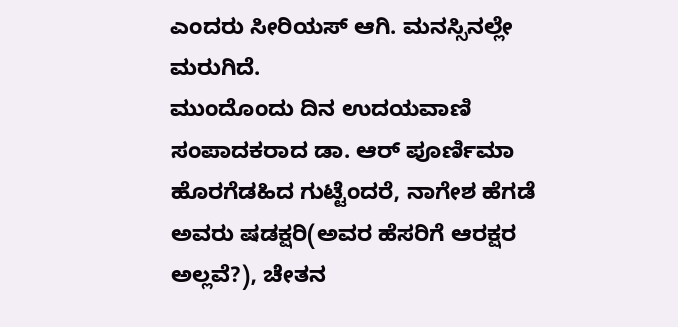ಎಂದರು ಸೀರಿಯಸ್ ಆಗಿ. ಮನಸ್ಸಿನಲ್ಲೇ ಮರುಗಿದೆ.
ಮುಂದೊಂದು ದಿನ ಉದಯವಾಣಿ ಸಂಪಾದಕರಾದ ಡಾ. ಆರ್ ಪೂರ್ಣಿಮಾ ಹೊರಗೆಡಹಿದ ಗುಟ್ಟೆಂದರೆ, ನಾಗೇಶ ಹೆಗಡೆ ಅವರು ಷಡಕ್ಷರಿ(ಅವರ ಹೆಸರಿಗೆ ಆರಕ್ಷರ ಅಲ್ಲವೆ?), ಚೇತನ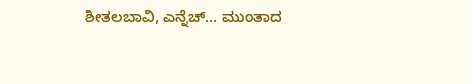ಶೀತಲಬಾವಿ, ಎನ್ನೆಚ್… ಮುಂತಾದ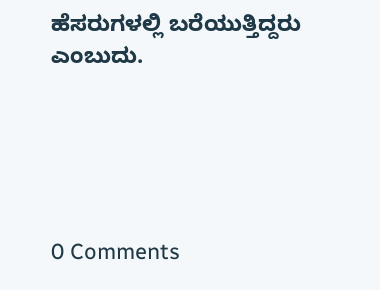ಹೆಸರುಗಳಲ್ಲಿ ಬರೆಯುತ್ತಿದ್ದರು ಎಂಬುದು.





0 Comments